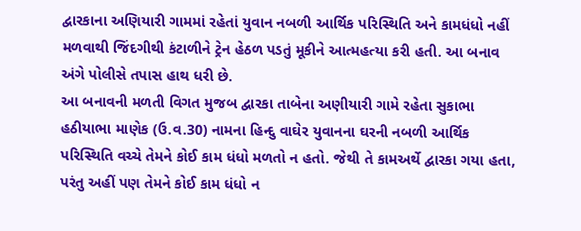દ્વારકાના અણિયારી ગામમાં રહેતાં યુવાન નબળી આર્થિક પરિસ્થિતિ અને કામધંધો નહીં મળવાથી જિંદગીથી કંટાળીને ટ્રેન હેઠળ પડતું મૂકીને આત્મહત્યા કરી હતી. આ બનાવ અંગે પોલીસે તપાસ હાથ ધરી છે.
આ બનાવની મળતી વિગત મુજબ દ્વારકા તાબેના અણીયારી ગામે રહેતા સુકાભા હઠીયાભા માણેક (ઉ.વ.30) નામના હિન્દુ વાઘેર યુવાનના ઘરની નબળી આર્થિક પરિસ્થિતિ વચ્ચે તેમને કોઈ કામ ધંધો મળતો ન હતો. જેથી તે કામઅર્થે દ્વારકા ગયા હતા, પરંતુ અહીં પણ તેમને કોઈ કામ ધંધો ન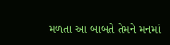મળતા આ બાબતે તેમને મનમાં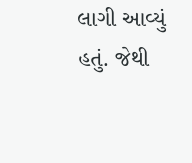લાગી આવ્યું હતું. જેથી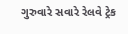ગુરુવારે સવારે રેલવે ટ્રેક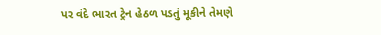પર વંદે ભારત ટ્રેન હેઠળ પડતું મૂકીને તેમણે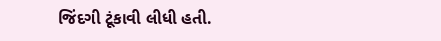જિંદગી ટૂંકાવી લીધી હતી.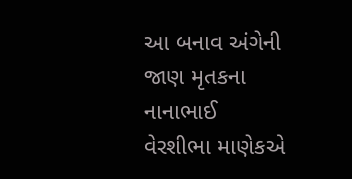આ બનાવ અંગેની જાણ મૃતકના નાનાભાઈ વેરશીભા માણેકએ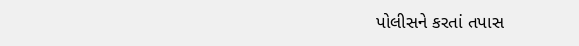પોલીસને કરતાં તપાસ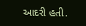આદરી હતી.